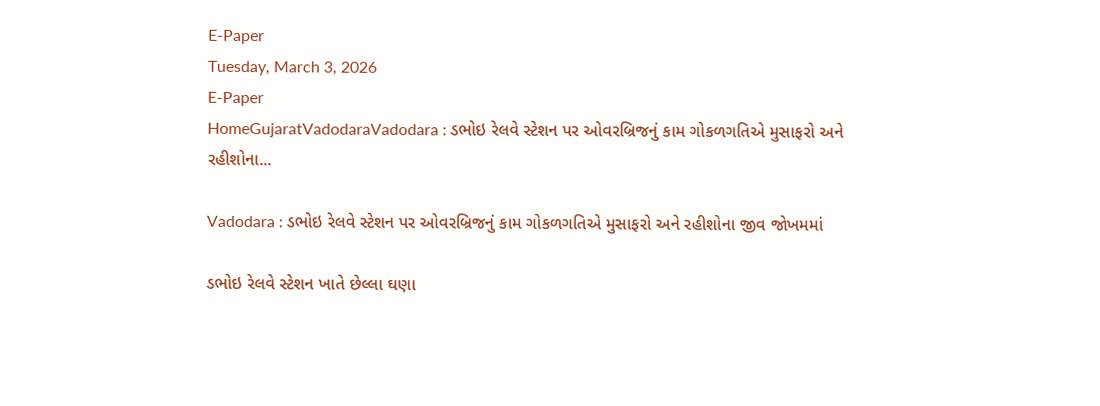E-Paper
Tuesday, March 3, 2026
E-Paper
HomeGujaratVadodaraVadodara : ડભોઇ રેલવે સ્ટેશન પર ઓવરબ્રિજનું કામ ગોકળગતિએ મુસાફરો અને રહીશોના...

Vadodara : ડભોઇ રેલવે સ્ટેશન પર ઓવરબ્રિજનું કામ ગોકળગતિએ મુસાફરો અને રહીશોના જીવ જોખમમાં

ડભોઇ રેલવે સ્ટેશન ખાતે છેલ્લા ઘણા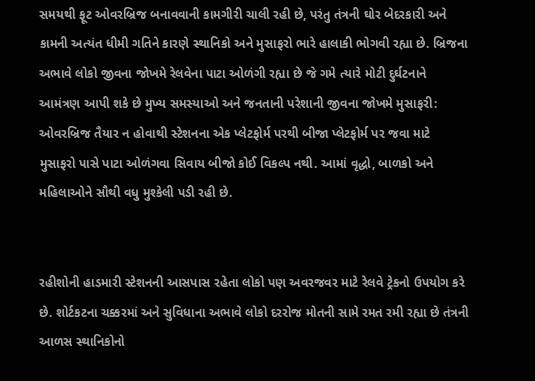સમયથી ફૂટ ઓવરબ્રિજ બનાવવાની કામગીરી ચાલી રહી છે, પરંતુ તંત્રની ઘોર બેદરકારી અને કામની અત્યંત ધીમી ગતિને કારણે સ્થાનિકો અને મુસાફરો ભારે હાલાકી ભોગવી રહ્યા છે. બ્રિજના અભાવે લોકો જીવના જોખમે રેલવેના પાટા ઓળંગી રહ્યા છે જે ગમે ત્યારે મોટી દુર્ઘટનાને આમંત્રણ આપી શકે છે મુખ્ય સમસ્યાઓ અને જનતાની પરેશાની જીવના જોખમે મુસાફરી: ઓવરબ્રિજ તૈયાર ન હોવાથી સ્ટેશનના એક પ્લેટફોર્મ પરથી બીજા પ્લેટફોર્મ પર જવા માટે મુસાફરો પાસે પાટા ઓળંગવા સિવાય બીજો કોઈ વિકલ્પ નથી. આમાં વૃદ્ધો, બાળકો અને મહિલાઓને સૌથી વધુ મુશ્કેલી પડી રહી છે.


રહીશોની હાડમારી સ્ટેશનની આસપાસ રહેતા લોકો પણ અવરજવર માટે રેલવે ટ્રેકનો ઉપયોગ કરે છે. શોર્ટકટના ચક્કરમાં અને સુવિધાના અભાવે લોકો દરરોજ મોતની સામે રમત રમી રહ્યા છે તંત્રની આળસ સ્થાનિકોનો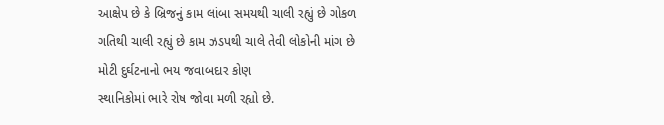આક્ષેપ છે કે બ્રિજનું કામ લાંબા સમયથી ચાલી રહ્યું છે ગોકળ ગતિથી ચાલી રહ્યું છે કામ ઝડપથી ચાલે તેવી લોકોની માંગ છે
મોટી દુર્ઘટનાનો ભય જવાબદાર કોણ
સ્થાનિકોમાં ભારે રોષ જોવા મળી રહ્યો છે.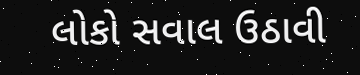લોકો સવાલ ઉઠાવી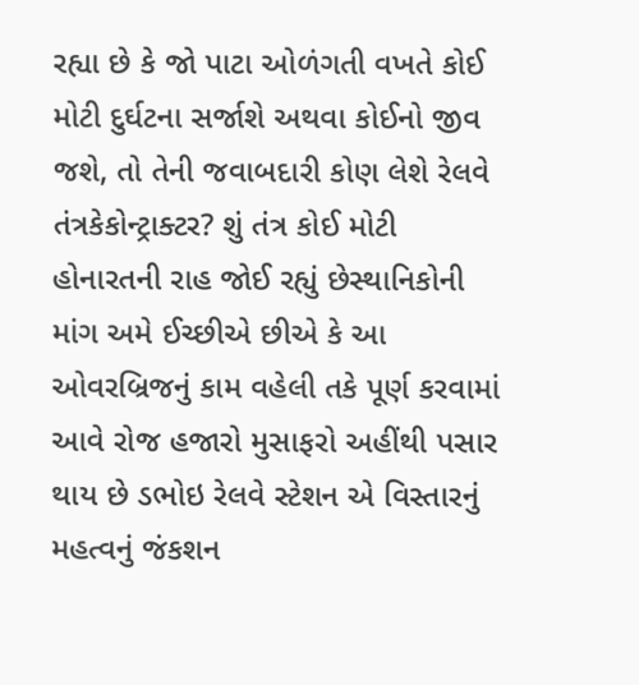રહ્યા છે કે જો પાટા ઓળંગતી વખતે કોઈ મોટી દુર્ઘટના સર્જાશે અથવા કોઈનો જીવ જશે, તો તેની જવાબદારી કોણ લેશે રેલવે તંત્રકેકોન્ટ્રાક્ટર? શું તંત્ર કોઈ મોટી હોનારતની રાહ જોઈ રહ્યું છેસ્થાનિકોની માંગ અમે ઈચ્છીએ છીએ કે આ ઓવરબ્રિજનું કામ વહેલી તકે પૂર્ણ કરવામાં આવે રોજ હજારો મુસાફરો અહીંથી પસાર થાય છે ડભોઇ રેલવે સ્ટેશન એ વિસ્તારનું મહત્વનું જંકશન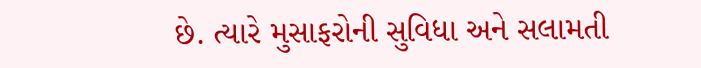છે. ત્યારે મુસાફરોની સુવિધા અને સલામતી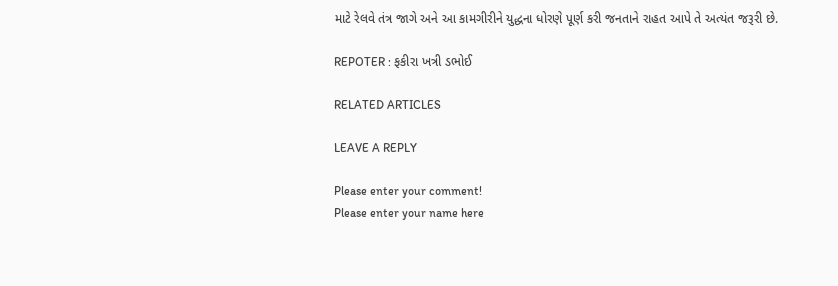માટે રેલવે તંત્ર જાગે અને આ કામગીરીને યુદ્ધના ધોરણે પૂર્ણ કરી જનતાને રાહત આપે તે અત્યંત જરૂરી છે.

REPOTER : ફકીરા ખત્રી ડભોઈ

RELATED ARTICLES

LEAVE A REPLY

Please enter your comment!
Please enter your name here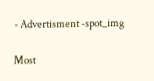- Advertisment -spot_img

Most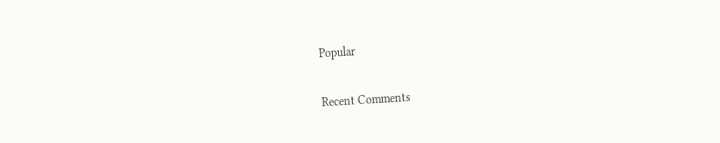Popular

Recent Comments